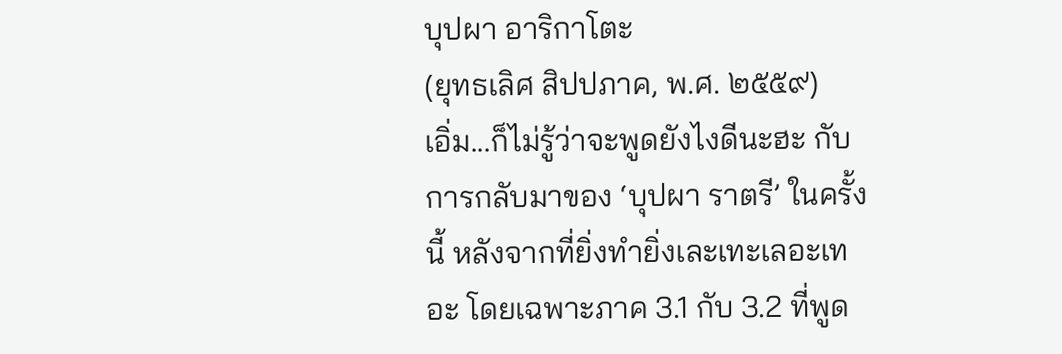บุปผา อาริกาโตะ
(ยุทธเลิศ สิปปภาค, พ.ศ. ๒๕๕๙)
เอิ่ม...ก็ไม่รู้ว่าจะพูดยังไงดีนะฮะ กับการกลับมาของ ‘บุปผา ราตรี’ ในครั้งนี้ หลังจากที่ยิ่งทำยิ่งเละเทะเลอะเทอะ โดยเฉพาะภาค 3.1 กับ 3.2 ที่พูด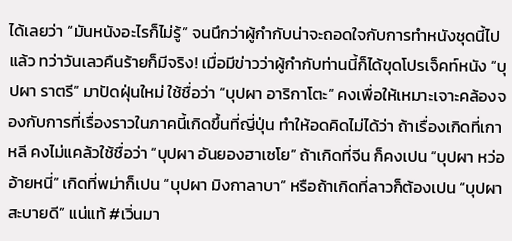ได้เลยว่า “มันหนังอะไรก็ไม่รู้” จนนึกว่าผู้กำกับน่าจะถอดใจกับการทำหนังชุดนี้ไปแล้ว ทว่าวันเลวคืนร้ายก็มีจริง! เมื่อมีข่าวว่าผู้กำกับท่านนี้ก็ได้ขุดโปรเจ็คท์หนัง “บุปผา ราตรี” มาปัดฝุ่นใหม่ ใช้ชื่อว่า “บุปผา อาริกาโตะ” คงเพื่อให้เหมาะเจาะคล้องจองกับการที่เรื่องราวในภาคนี้เกิดขึ้นที่ญี่ปุ่น ทำให้อดคิดไม่ได้ว่า ถ้าเรื่องเกิดที่เกาหลี คงไม่แคล้วใช้ชื่อว่า “บุปผา อันยองฮาเซโย” ถ้าเกิดที่จีน ก็คงเปน “บุปผา หว่ออ้ายหนี่” เกิดที่พม่าก็เปน “บุปผา มิงกาลาบา” หรือถ้าเกิดที่ลาวก็ต้องเปน “บุปผา สะบายดี” แน่แท้ #เวิ่นมา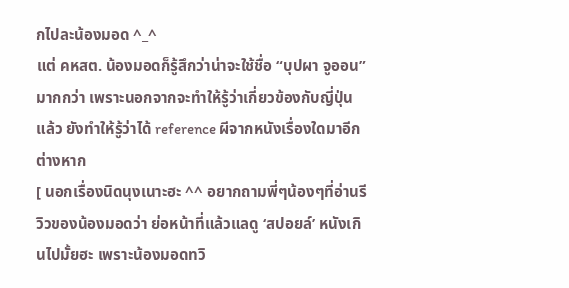กไปละน้องมอด ^_^
แต่ คหสต. น้องมอดก็รู้สึกว่าน่าจะใช้ชื่อ “บุปผา จูออน” มากกว่า เพราะนอกจากจะทำให้รู้ว่าเกี่ยวข้องกับญี่ปุ่นแล้ว ยังทำให้รู้ว่าได้ reference ผีจากหนังเรื่องใดมาอีกต่างหาก
[ นอกเรื่องนิดนุงเนาะฮะ ^^ อยากถามพี่ๆน้องๆที่อ่านรีวิวของน้องมอดว่า ย่อหน้าที่แล้วแลดู ‘สปอยล์’ หนังเกินไปมั้ยฮะ เพราะน้องมอดทวิ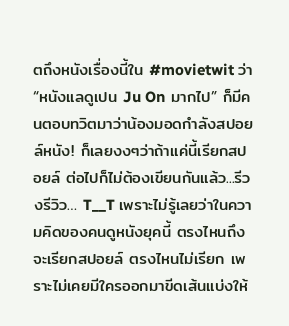ตถึงหนังเรื่องนี้ใน #movietwit ว่า “หนังแลดูเปน Ju On มากไป” ก็มีคนตอบทวิตมาว่าน้องมอดกำลังสปอยล์หนัง! ก็เลยงงๆว่าถ้าแค่นี้เรียกสปอยล์ ต่อไปก็ไม่ต้องเขียนกันแล้ว...รีวงรีวิว… T__T เพราะไม่รู้เลยว่าในความคิดของคนดูหนังยุคนี้ ตรงไหนถึงจะเรียกสปอยล์ ตรงไหนไม่เรียก เพราะไม่เคยมีใครออกมาขีดเส้นแบ่งให้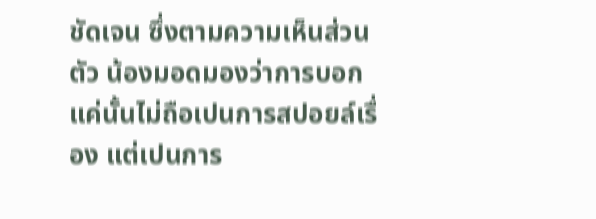ชัดเจน ซึ่งตามความเห็นส่วนตัว น้องมอดมองว่าการบอกแค่นั้นไม่ถือเปนการสปอยล์เรื่อง แต่เปนการ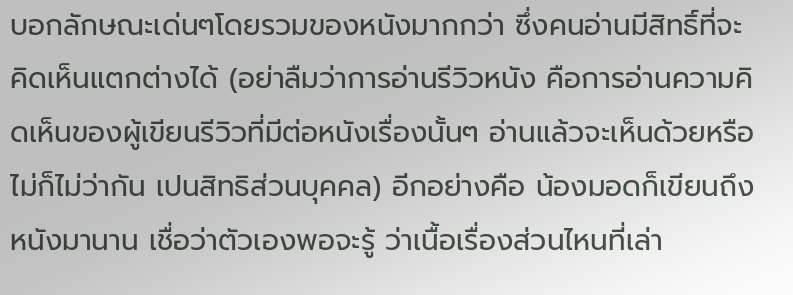บอกลักษณะเด่นๆโดยรวมของหนังมากกว่า ซึ่งคนอ่านมีสิทธิ์ที่จะคิดเห็นแตกต่างได้ (อย่าลืมว่าการอ่านรีวิวหนัง คือการอ่านความคิดเห็นของผู้เขียนรีวิวที่มีต่อหนังเรื่องนั้นๆ อ่านแล้วจะเห็นด้วยหรือไม่ก็ไม่ว่ากัน เปนสิทธิส่วนบุคคล) อีกอย่างคือ น้องมอดก็เขียนถึงหนังมานาน เชื่อว่าตัวเองพอจะรู้ ว่าเนื้อเรื่องส่วนไหนที่เล่า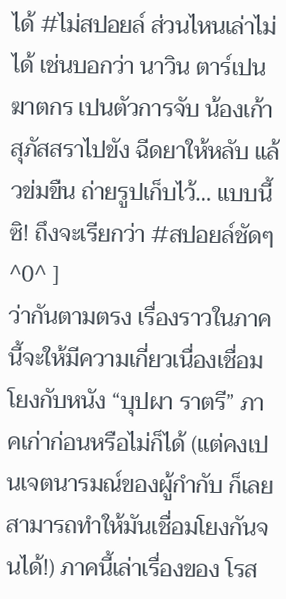ได้ #ไม่สปอยล์ ส่วนไหนเล่าไม่ได้ เช่นบอกว่า นาวิน ตาร์เปนฆาตกร เปนตัวการจับ น้องเก้า สุภัสสราไปขัง ฉีดยาให้หลับ แล้วข่มขืน ถ่ายรูปเก็บไว้… แบบนี้ซิ! ถึงจะเรียกว่า #สปอยล์ชัดๆ ^0^ ]
ว่ากันตามตรง เรื่องราวในภาคนี้จะให้มีความเกี่ยวเนื่องเชื่อมโยงกับหนัง “บุปผา ราตรี” ภาคเก่าก่อนหรือไม่ก็ได้ (แต่คงเปนเจตนารมณ์ของผู้กำกับ ก็เลยสามารถทำให้มันเชื่อมโยงกันจนได้!) ภาคนี้เล่าเรื่องของ โรส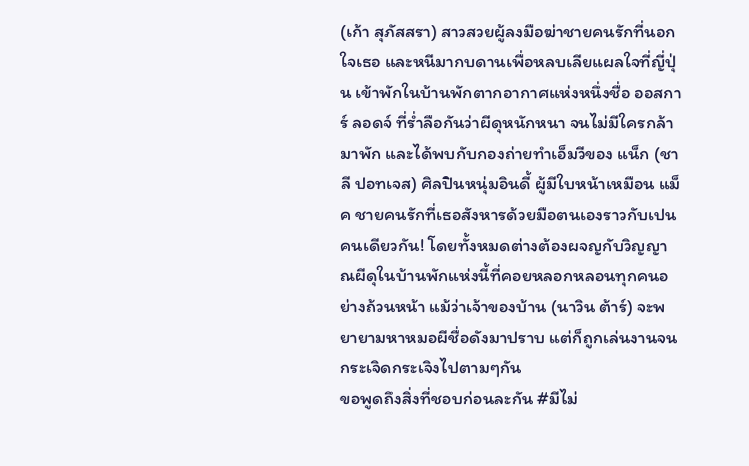(เก้า สุภัสสรา) สาวสวยผู้ลงมือฆ่าชายคนรักที่นอกใจเธอ และหนีมากบดานเพื่อหลบเลียแผลใจที่ญี่ปุ่น เข้าพักในบ้านพักตากอากาศแห่งหนึ่งชื่อ ออสการ์ ลอดจ์ ที่ร่ำลือกันว่าผีดุหนักหนา จนไม่มีใครกล้ามาพัก และได้พบกับกองถ่ายทำเอ็มวีของ แน็ก (ชาลี ปอทเจส) ศิลปินหนุ่มอินดี้ ผู้มีใบหน้าเหมือน แม็ค ชายคนรักที่เธอสังหารด้วยมือตนเองราวกับเปนคนเดียวกัน! โดยทั้งหมดต่างต้องผจญกับวิญญาณผีดุในบ้านพักแห่งนี้ที่คอยหลอกหลอนทุกคนอย่างถ้วนหน้า แม้ว่าเจ้าของบ้าน (นาวิน ต้าร์) จะพยายามหาหมอผีชื่อดังมาปราบ แต่ก็ถูกเล่นงานจนกระเจิดกระเจิงไปตามๆกัน
ขอพูดถึงสิ่งที่ชอบก่อนละกัน #มีไม่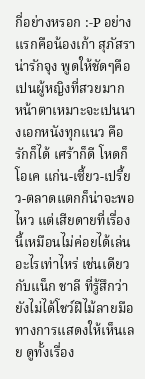กี่อย่างหรอก :-P อย่างแรกคือน้องเก้า สุภัสราน่ารักจุง พูดให้ชัดๆคือเปนผู้หญิงที่สวยมาก หน้าตาเหมาะจะเปนนางเอกหนังทุกแนว คือรักก็ได้ เศร้าก็ดี โหดก็โอเค แก่น-เซี้ยว-เปรี้ยว-ตลาดแตกก็น่าจะพอไหว แต่เสียดายที่เรื่องนี้เหมือนไม่ค่อยได้เล่นอะไรเท่าไหร่ เช่นเดียวกับแน็ก ชาลี ที่รู้สึกว่ายังไม่ได้โชว์ฝีไม้ลายมือทางการแสดงให้เห็นเลย ดูทั้งเรื่อง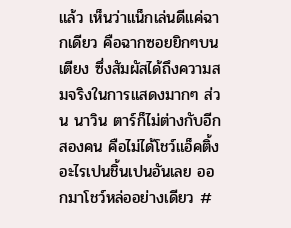แล้ว เห็นว่าแน็กเล่นดีแค่ฉากเดียว คือฉากซอยยิกๆบนเตียง ซึ่งสัมผัสได้ถึงความสมจริงในการแสดงมากๆ ส่วน นาวิน ตาร์ก็ไม่ต่างกับอีกสองคน คือไม่ได้โชว์แอ็คติ้งอะไรเปนชิ้นเปนอันเลย ออกมาโชว์หล่ออย่างเดียว #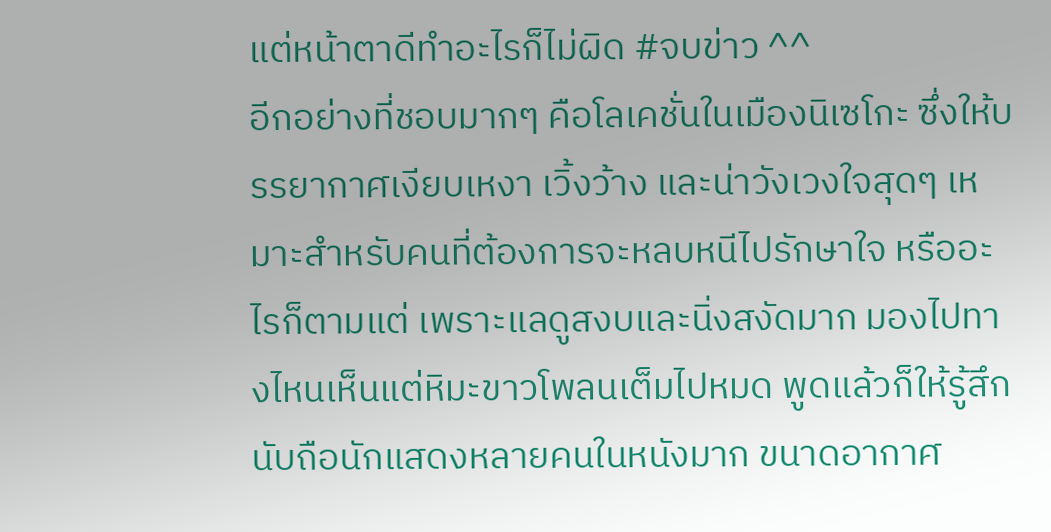แต่หน้าตาดีทำอะไรก็ไม่ผิด #จบข่าว ^^
อีกอย่างที่ชอบมากๆ คือโลเคชั่นในเมืองนิเซโกะ ซึ่งให้บรรยากาศเงียบเหงา เวิ้งว้าง และน่าวังเวงใจสุดๆ เหมาะสำหรับคนที่ต้องการจะหลบหนีไปรักษาใจ หรืออะไรก็ตามแต่ เพราะแลดูสงบและนิ่งสงัดมาก มองไปทางไหนเห็นแต่หิมะขาวโพลนเต็มไปหมด พูดแล้วก็ให้รู้สึกนับถือนักแสดงหลายคนในหนังมาก ขนาดอากาศ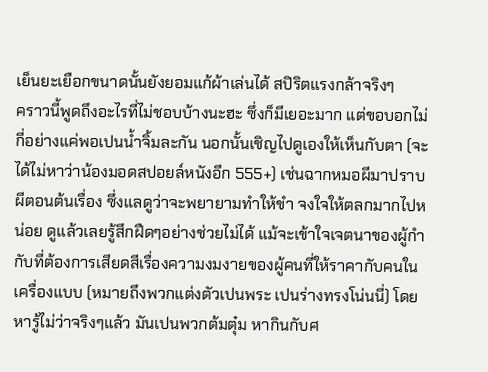เย็นยะเยือกขนาดนั้นยังยอมแก้ผ้าเล่นได้ สปิริตแรงกล้าจริงๆ
คราวนี้พูดถึงอะไรที่ไม่ชอบบ้างนะฮะ ซึ่งก็มีเยอะมาก แต่ขอบอกไม่กี่อย่างแค่พอเปนน้ำจิ้มละกัน นอกนั้นเชิญไปดูเองให้เห็นกับตา (จะได้ไม่หาว่าน้องมอดสปอยล์หนังอีก 555+) เช่นฉากหมอผีมาปราบผีตอนต้นเรื่อง ซึ่งแลดูว่าจะพยายามทำให้ขำ จงใจให้ตลกมากไปหน่อย ดูแล้วเลยรู้สึกฝืดๆอย่างช่วยไม่ได้ แม้จะเข้าใจเจตนาของผู้กำกับที่ต้องการเสียดสีเรื่องความงมงายของผู้คนที่ให้ราคากับคนในเครื่องแบบ (หมายถึงพวกแต่งตัวเปนพระ เปนร่างทรงโน่นนี่) โดยหารู้ไม่ว่าจริงๆแล้ว มันเปนพวกต้มตุ๋ม หากินกับศ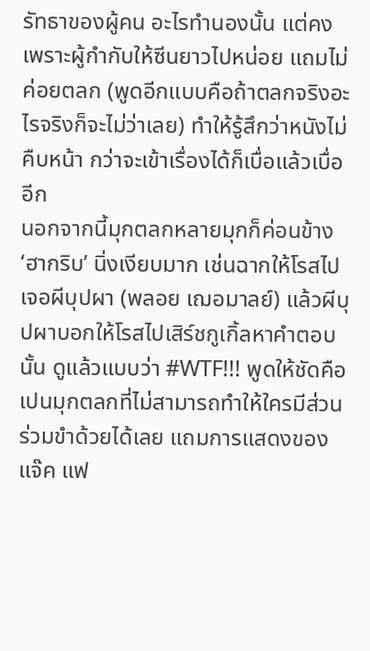รัทธาของผู้คน อะไรทำนองนั้น แต่คงเพราะผู้กำกับให้ซีนยาวไปหน่อย แถมไม่ค่อยตลก (พูดอีกแบบคือถ้าตลกจริงอะไรจริงก็จะไม่ว่าเลย) ทำให้รู้สึกว่าหนังไม่คืบหน้า กว่าจะเข้าเรื่องได้ก็เบื่อแล้วเบื่ออีก
นอกจากนี้มุกตลกหลายมุกก็ค่อนข้าง ‘ฮากริบ’ นิ่งเงียบมาก เช่นฉากให้โรสไปเจอผีบุปผา (พลอย เฌอมาลย์) แล้วผีบุปผาบอกให้โรสไปเสิร์ชกูเกิ้ลหาคำตอบนั้น ดูแล้วแบบว่า #WTF!!! พูดให้ชัดคือเปนมุกตลกที่ไม่สามารถทำให้ใครมีส่วนร่วมขำด้วยได้เลย แถมการแสดงของ แจ๊ค แฟ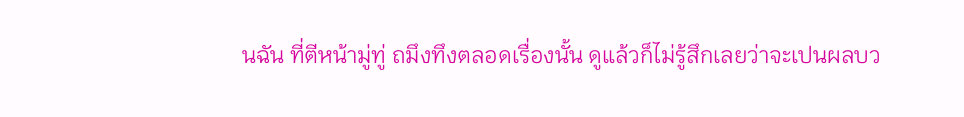นฉัน ที่ตีหน้ามู่ทู่ ถมึงทึงตลอดเรื่องนั้น ดูแล้วก็ไม่รู้สึกเลยว่าจะเปนผลบว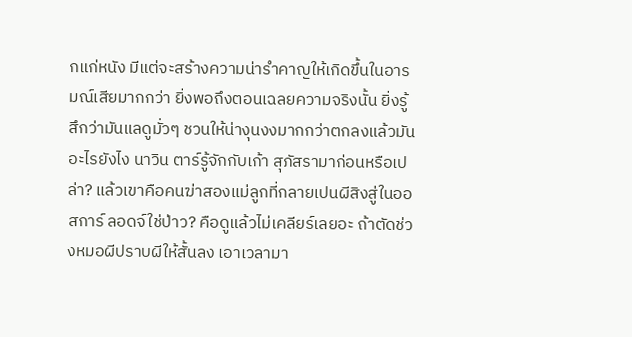กแก่หนัง มีแต่จะสร้างความน่ารำคาญให้เกิดขึ้นในอารมณ์เสียมากกว่า ยิ่งพอถึงตอนเฉลยความจริงนั้น ยิ่งรู้สึกว่ามันแลดูมั่วๆ ชวนให้น่างุนงงมากกว่าตกลงแล้วมันอะไรยังไง นาวิน ตาร์รู้จักกับเก้า สุภัสรามาก่อนหรือเปล่า? แล้วเขาคือคนฆ่าสองแม่ลูกที่กลายเปนผีสิงสู่ในออสการ์ ลอดจ์ใช่ป่าว? คือดูแล้วไม่เคลียร์เลยอะ ถ้าตัดช่วงหมอผีปราบผีให้สั้นลง เอาเวลามา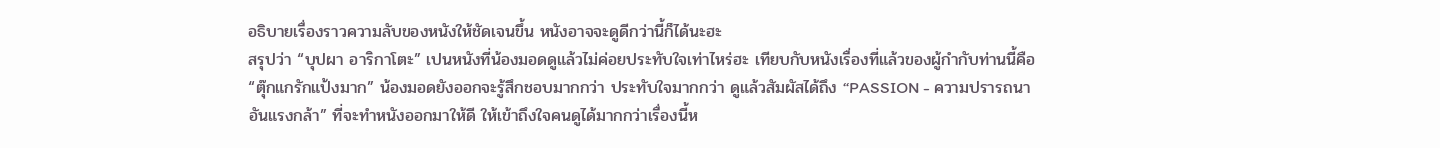อธิบายเรื่องราวความลับของหนังให้ชัดเจนขึ้น หนังอาจจะดูดีกว่านี้ก็ได้นะฮะ
สรุปว่า “บุปผา อาริกาโตะ” เปนหนังที่น้องมอดดูแล้วไม่ค่อยประทับใจเท่าไหร่ฮะ เทียบกับหนังเรื่องที่แล้วของผู้กำกับท่านนี้คือ “ตุ๊กแกรักแป้งมาก” น้องมอดยังออกจะรู้สึกชอบมากกว่า ประทับใจมากกว่า ดูแล้วสัมผัสได้ถึง “PASSION - ความปรารถนาอันแรงกล้า” ที่จะทำหนังออกมาให้ดี ให้เข้าถึงใจคนดูได้มากกว่าเรื่องนี้ห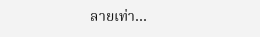ลายเท่า…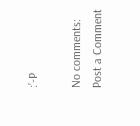:’-P

No comments:
Post a Comment